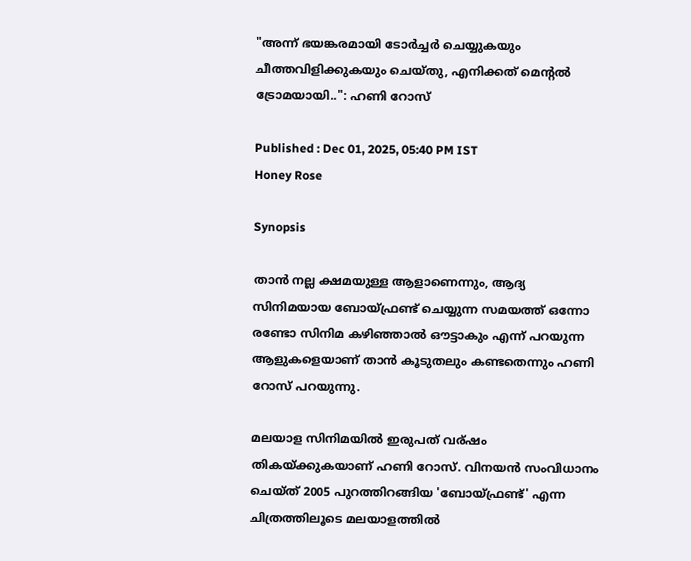"അന്ന് ഭയങ്കരമായി ടോര്‍ച്ചര്‍ ചെയ്യുകയും ചീത്തവിളിക്കുകയും ചെയ്തു, എനിക്കത് മെന്റല്‍ ട്രോമയായി..": ഹണി റോസ്

Published : Dec 01, 2025, 05:40 PM IST
Honey Rose

Synopsis

താൻ നല്ല ക്ഷമയുള്ള ആളാണെന്നും, ആദ്യ സിനിമയായ ബോയ്ഫ്രണ്ട് ചെയ്യുന്ന സമയത്ത് ഒന്നോ രണ്ടോ സിനിമ കഴിഞ്ഞാല്‍ ഔട്ടാകും എന്ന് പറയുന്ന ആളുകളെയാണ് താൻ കൂടുതലും കണ്ടതെന്നും ഹണി റോസ് പറയുന്നു.

മലയാള സിനിമയിൽ ഇരുപത് വര്ഷം തികയ്ക്കുകയാണ് ഹണി റോസ്. വിനയൻ സംവിധാനം ചെയ്ത് 2005 പുറത്തിറങ്ങിയ 'ബോയ്ഫ്രണ്ട്' എന്ന ചിത്രത്തിലൂടെ മലയാളത്തിൽ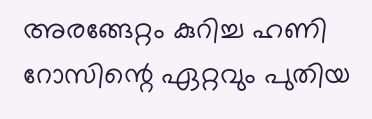അരങ്ങേറ്റം കുറിച്ച ഹണി റോസിന്റെ ഏറ്റവും പുതിയ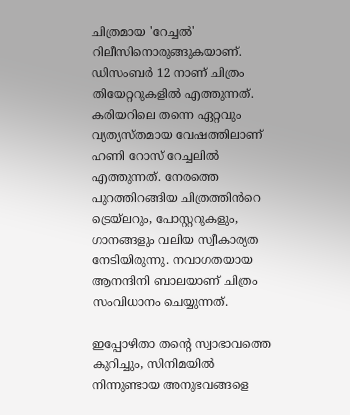ചിത്രമായ 'റേച്ചൽ' റിലീസിനൊരുങ്ങുകയാണ്. ഡിസംബർ 12 നാണ് ചിത്രം തിയേറ്ററുകളിൽ എത്തുന്നത്. കരിയറിലെ തന്നെ ഏറ്റവും വ്യത്യസ്തമായ വേഷത്തിലാണ് ഹണി റോസ് റേച്ചലിൽ എത്തുന്നത്. നേരത്തെ പുറത്തിറങ്ങിയ ചിത്രത്തിൻറെ ട്രെയ്‌ലറും, പോസ്റ്ററുകളും, ഗാനങ്ങളും വലിയ സ്വീകാര്യത നേടിയിരുന്നു. നവാഗതയായ ആനന്ദിനി ബാലയാണ് ചിത്രം സംവിധാനം ചെയ്യുന്നത്.

ഇപ്പോഴിതാ തന്റെ സ്വാഭാവത്തെ കുറിച്ചും, സിനിമയിൽ നിന്നുണ്ടായ അനുഭവങ്ങളെ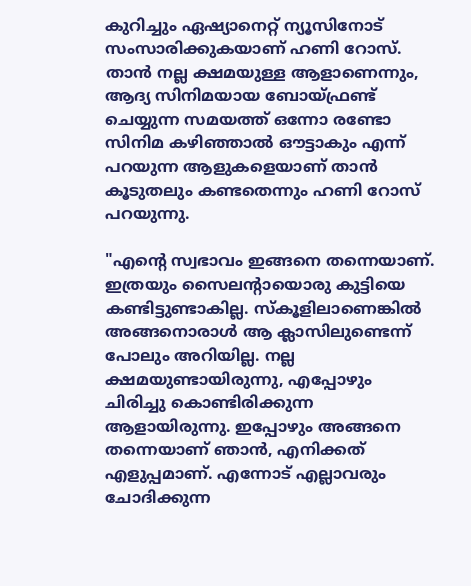കുറിച്ചും ഏഷ്യാനെറ്റ് ന്യൂസിനോട് സംസാരിക്കുകയാണ് ഹണി റോസ്. താൻ നല്ല ക്ഷമയുള്ള ആളാണെന്നും, ആദ്യ സിനിമയായ ബോയ്ഫ്രണ്ട് ചെയ്യുന്ന സമയത്ത് ഒന്നോ രണ്ടോ സിനിമ കഴിഞ്ഞാല്‍ ഔട്ടാകും എന്ന് പറയുന്ന ആളുകളെയാണ് താൻ കൂടുതലും കണ്ടതെന്നും ഹണി റോസ് പറയുന്നു.

"എന്റെ സ്വഭാവം ഇങ്ങനെ തന്നെയാണ്. ഇത്രയും സൈലന്റായൊരു കുട്ടിയെ കണ്ടിട്ടുണ്ടാകില്ല. സ്‌കൂളിലാണെങ്കില്‍ അങ്ങനൊരാള്‍ ആ ക്ലാസിലുണ്ടെന്ന് പോലും അറിയില്ല. നല്ല ക്ഷമയുണ്ടായിരുന്നു, എപ്പോഴും ചിരിച്ചു കൊണ്ടിരിക്കുന്ന ആളായിരുന്നു. ഇപ്പോഴും അങ്ങനെ തന്നെയാണ് ഞാന്‍, എനിക്കത് എളുപ്പമാണ്. എന്നോട് എല്ലാവരും ചോദിക്കുന്ന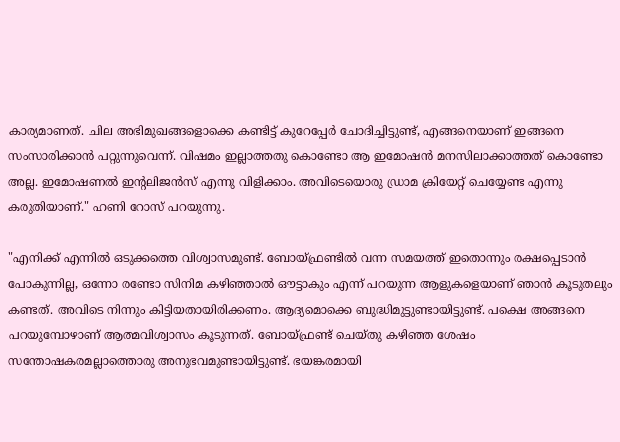കാര്യമാണത്. ചില അഭിമുഖങ്ങളൊക്കെ കണ്ടിട്ട് കുറേപ്പേര്‍ ചോദിച്ചിട്ടുണ്ട്, എങ്ങനെയാണ് ഇങ്ങനെ സംസാരിക്കാന്‍ പറ്റുന്നുവെന്ന്. വിഷമം ഇല്ലാത്തതു കൊണ്ടോ ആ ഇമോഷന്‍ മനസിലാക്കാത്തത് കൊണ്ടോ അല്ല. ഇമോഷണല്‍ ഇന്റലിജന്‍സ് എന്നു വിളിക്കാം. അവിടെയൊരു ഡ്രാമ ക്രിയേറ്റ് ചെയ്യേണ്ട എന്നു കരുതിയാണ്." ഹണി റോസ് പറയുന്നു.

"എനിക്ക് എന്നില്‍ ഒടുക്കത്തെ വിശ്വാസമുണ്ട്. ബോയ്ഫ്രണ്ടില്‍ വന്ന സമയത്ത് ഇതൊന്നും രക്ഷപ്പെടാന്‍ പോകുന്നില്ല, ഒന്നോ രണ്ടോ സിനിമ കഴിഞ്ഞാല്‍ ഔട്ടാകും എന്ന് പറയുന്ന ആളുകളെയാണ് ഞാന്‍ കൂടുതലും കണ്ടത്. അവിടെ നിന്നും കിട്ടിയതായിരിക്കണം. ആദ്യമൊക്കെ ബുദ്ധിമുട്ടുണ്ടായിട്ടുണ്ട്. പക്ഷെ അങ്ങനെ പറയുമ്പോഴാണ് ആത്മവിശ്വാസം കൂടുന്നത്. ബോയ്ഫ്രണ്ട് ചെയ്തു കഴിഞ്ഞ ശേഷം സന്തോഷകരമല്ലാത്തൊരു അനുഭവമുണ്ടായിട്ടുണ്ട്. ഭയങ്കരമായി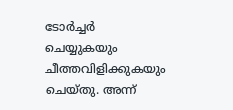ടോര്‍ച്ചര്‍ ചെയ്യുകയും ചീത്തവിളിക്കുകയും ചെയ്തു. അന്ന്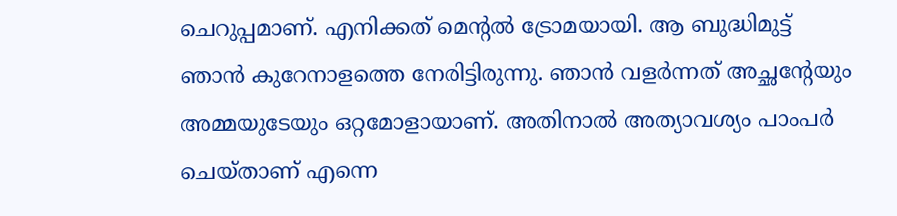ചെറുപ്പമാണ്. എനിക്കത് മെന്റല്‍ ട്രോമയായി. ആ ബുദ്ധിമുട്ട് ഞാന്‍ കുറേനാളത്തെ നേരിട്ടിരുന്നു. ഞാന്‍ വളര്‍ന്നത് അച്ഛന്റേയും അമ്മയുടേയും ഒറ്റമോളായാണ്. അതിനാല്‍ അത്യാവശ്യം പാംപര്‍ ചെയ്താണ് എന്നെ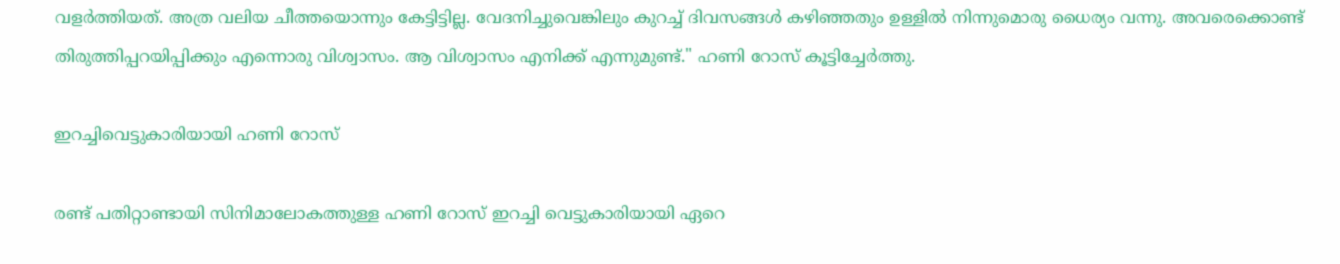വളര്‍ത്തിയത്. അത്ര വലിയ ചീത്തയൊന്നും കേട്ടിട്ടില്ല. വേദനിച്ചുവെങ്കിലും കുറച്ച് ദിവസങ്ങള്‍ കഴിഞ്ഞതും ഉള്ളില്‍ നിന്നുമൊരു ധൈര്യം വന്നു. അവരെക്കൊണ്ട് തിരുത്തിപ്പറയിപ്പിക്കും എന്നൊരു വിശ്വാസം. ആ വിശ്വാസം എനിക്ക് എന്നുമുണ്ട്." ഹണി റോസ് കൂട്ടിച്ചേർത്തു.

ഇറച്ചിവെട്ടുകാരിയായി ഹണി റോസ്

രണ്ട് പതിറ്റാണ്ടായി സിനിമാലോകത്തുള്ള ഹണി റോസ് ഇറച്ചി വെട്ടുകാരിയായി ഏറെ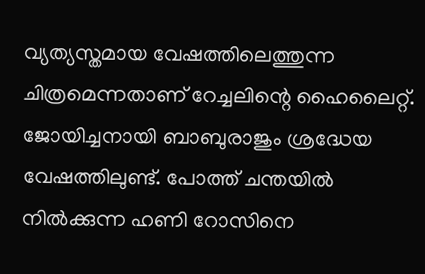വ്യത്യസ്തമായ വേഷത്തിലെത്തുന്ന ചിത്രമെന്നതാണ് റേച്ചലിന്റെ ഹൈലൈറ്റ്. ജോയിച്ചനായി ബാബുരാജും ശ്രദ്ധേയ വേഷത്തിലുണ്ട്. പോത്ത് ചന്തയിൽ നിൽക്കുന്ന ഹണി റോസിനെ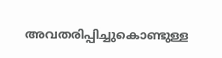അവതരിപ്പിച്ചുകൊണ്ടുള്ള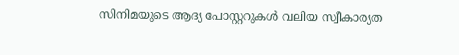സിനിമയുടെ ആദ്യ പോസ്റ്ററുകൾ വലിയ സ്വീകാര്യത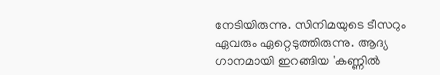നേടിയിരുന്നു. സിനിമയുടെ ടീസറും ഏവരും ഏറ്റെടുത്തിരുന്നു. ആദ്യ ഗാനമായി ഇറങ്ങിയ 'കണ്ണിൽ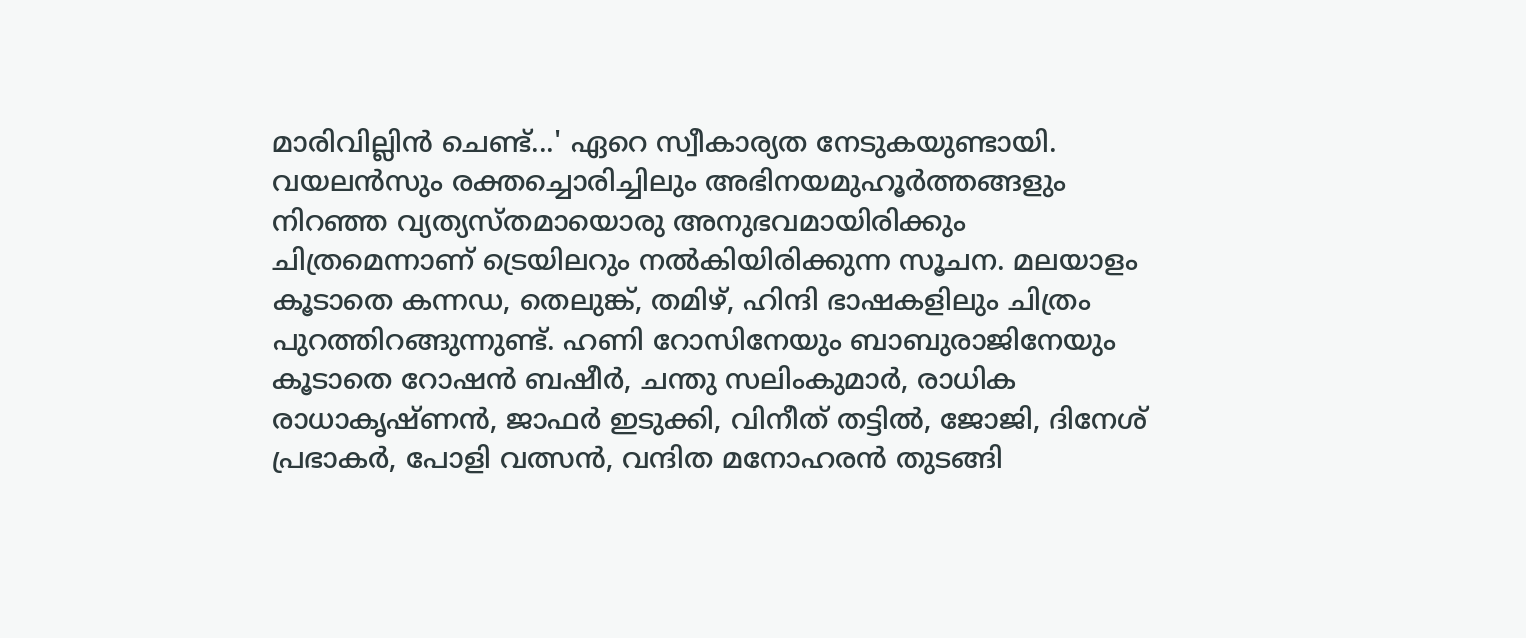മാരിവില്ലിൻ ചെണ്ട്...' ഏറെ സ്വീകാര്യത നേടുകയുണ്ടായി. വയലന്‍സും രക്തച്ചൊരിച്ചിലും അഭിനയമുഹൂർത്തങ്ങളും നിറഞ്ഞ വ്യത്യസ്തമായൊരു അനുഭവമായിരിക്കും ചിത്രമെന്നാണ് ട്രെയിലറും നൽകിയിരിക്കുന്ന സൂചന. മലയാളം കൂടാതെ കന്നഡ, തെലുങ്ക്, തമിഴ്, ഹിന്ദി ഭാഷകളിലും ചിത്രം പുറത്തിറങ്ങുന്നുണ്ട്. ഹണി റോസിനേയും ബാബുരാജിനേയും കൂടാതെ റോഷന്‍ ബഷീര്‍, ചന്തു സലിംകുമാര്‍, രാധിക രാധാകൃഷ്ണന്‍, ജാഫര്‍ ഇടുക്കി, വിനീത് തട്ടില്‍, ജോജി, ദിനേശ് പ്രഭാകര്‍, പോളി വത്സൻ, വന്ദിത മനോഹരന്‍ തുടങ്ങി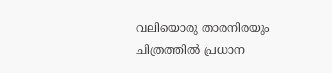വലിയൊരു താരനിരയും ചിത്രത്തില്‍ പ്രധാന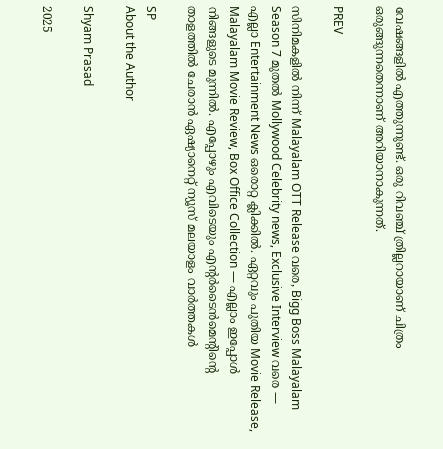വേഷങ്ങളില്‍ എത്തുന്നുണ്ട്. ഒരു റിവ‌ഞ്ച് ത്രില്ലറായാണ് ചിത്രം ഒരുങ്ങുന്നതെന്നാണ് അറിയാനാകുന്നത്.

PREV

സിനിമകളിൽ നിന്ന് Malayalam OTT Release വരെ, Bigg Boss Malayalam Season 7 മുതൽ Mollywood Celebrity news, Exclusive Interview വരെ — എല്ലാ Entertainment News ഒരൊറ്റ ക്ലിക്കിൽ. ഏറ്റവും പുതിയ Movie Release, Malayalam Movie Review, Box Office Collection — എല്ലാം ഇപ്പോൾ നിങ്ങളുടെ മുന്നിൽ. എപ്പോഴും എവിടെയും എന്റർടൈൻമെന്റിന്റെ താളത്തിൽ ചേരാൻ ഏഷ്യാനെറ്റ് ന്യൂസ് മലയാളം വാർത്തകൾ

SP
About the Author

Shyam Prasad

2025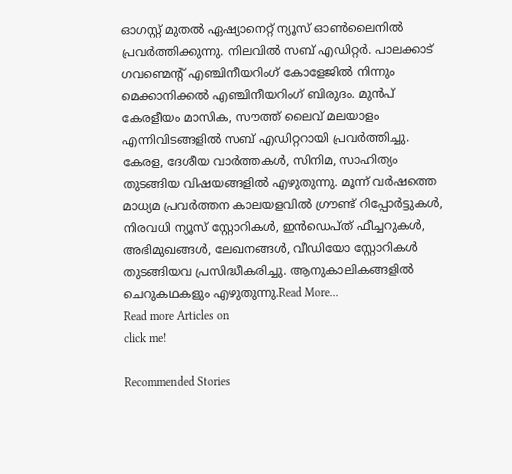ഓഗസ്റ്റ് മുതൽ ഏഷ്യാനെറ്റ് ന്യൂസ് ഓൺലൈനിൽ പ്രവർത്തിക്കുന്നു. നിലവിൽ സബ് എഡിറ്റർ. പാലക്കാട് ഗവണ്മെന്റ് എഞ്ചിനീയറിംഗ് കോളേജിൽ നിന്നും മെക്കാനിക്കൽ എഞ്ചിനീയറിംഗ് ബിരുദം. മുൻപ് കേരളീയം മാസിക, സൗത്ത് ലൈവ് മലയാളം എന്നിവിടങ്ങളിൽ സബ് എഡിറ്ററായി പ്രവർത്തിച്ചു. കേരള, ദേശീയ വാർത്തകൾ, സിനിമ, സാഹിത്യം തുടങ്ങിയ വിഷയങ്ങളിൽ എഴുതുന്നു. മൂന്ന് വർഷത്തെ മാധ്യമ പ്രവർത്തന കാലയളവിൽ ഗ്രൗണ്ട് റിപ്പോർട്ടുകൾ, നിരവധി ന്യൂസ് സ്റ്റോറികൾ, ഇൻഡെപ്ത് ഫീച്ചറുകൾ, അഭിമുഖങ്ങൾ, ലേഖനങ്ങൾ, വീഡിയോ സ്റ്റോറികൾ തുടങ്ങിയവ പ്രസിദ്ധീകരിച്ചു. ആനുകാലികങ്ങളിൽ ചെറുകഥകളും എഴുതുന്നു.Read More...
Read more Articles on
click me!

Recommended Stories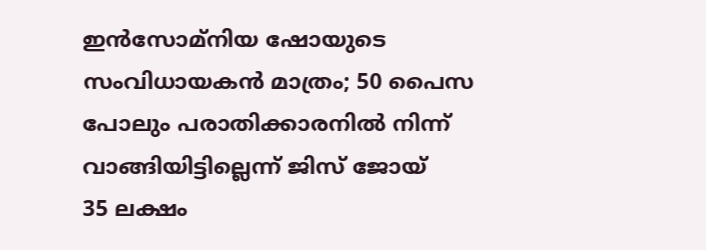ഇൻസോമ്നിയ ഷോയുടെ സംവിധായകൻ മാത്രം; 50 പൈസ പോലും പരാതിക്കാരനിൽ നിന്ന് വാങ്ങിയിട്ടില്ലെന്ന് ജിസ് ജോയ്
35 ലക്ഷം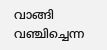വാങ്ങി വഞ്ചിച്ചെന്ന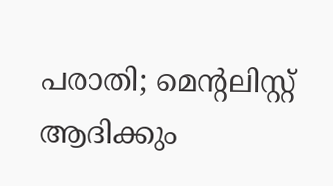പരാതി; മെന്‍റലിസ്റ്റ് ആദിക്കും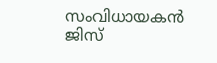സംവിധായകൻ ജിസ്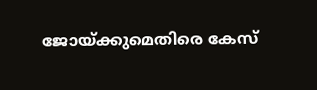ജോയ്ക്കുമെതിരെ കേസ്